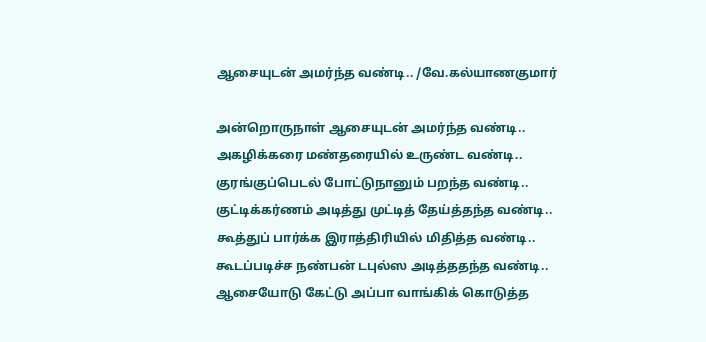ஆசையுடன் அமர்ந்த வண்டி.. /வே.கல்யாணகுமார்

அன்றொருநாள் ஆசையுடன் அமர்ந்த வண்டி..
அகழிக்கரை மண்தரையில் உருண்ட வண்டி..
குரங்குப்பெடல் போட்டுநானும் பறந்த வண்டி..
குட்டிக்கர்ணம் அடித்து முட்டித் தேய்த்தந்த வண்டி..
கூத்துப் பார்க்க இராத்திரியில் மிதித்த வண்டி..
கூடப்படிச்ச நண்பன் டபுல்ஸ அடித்ததந்த வண்டி..
ஆசையோடு கேட்டு அப்பா வாங்கிக் கொடுத்த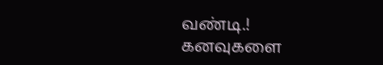வண்டி.!
கனவுகளை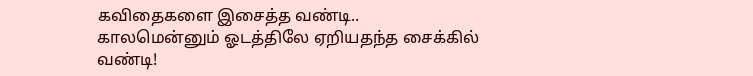கவிதைகளை இசைத்த வண்டி..
காலமென்னும் ஓடத்திலே ஏறியதந்த சைக்கில் வண்டி!